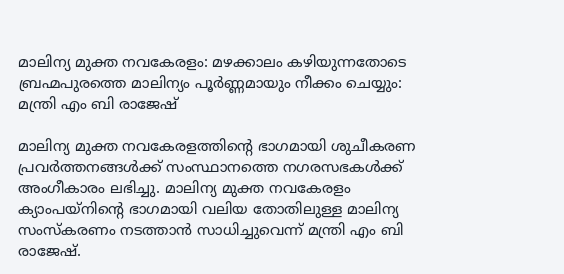മാലിന്യ മുക്ത നവകേരളം: മഴക്കാലം കഴിയുന്നതോടെ ബ്രഹ്മപുരത്തെ മാലിന്യം പൂർണ്ണമായും നീക്കം ചെയ്യും: മന്ത്രി എം ബി രാജേഷ്

മാലിന്യ മുക്ത നവകേരളത്തിൻ്റെ ഭാഗമായി ശുചീകരണ പ്രവർത്തനങ്ങൾക്ക് സംസ്ഥാനത്തെ നഗരസഭകൾക്ക് അംഗീകാരം ലഭിച്ചു. മാലിന്യ മുക്ത നവകേരളം ക്യാംപയ്നിൻ്റെ ഭാഗമായി വലിയ തോതിലുള്ള മാലിന്യ സംസ്കരണം നടത്താൻ സാധിച്ചുവെന്ന് മന്ത്രി എം ബി രാജേഷ്.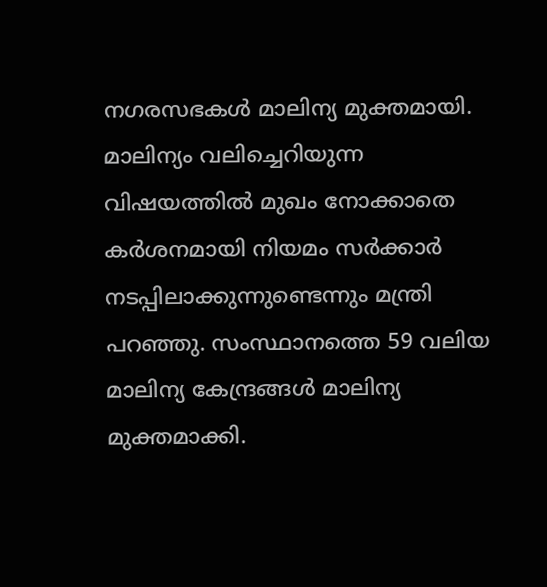നഗരസഭകൾ മാലിന്യ മുക്തമായി. മാലിന്യം വലിച്ചെറിയുന്ന വിഷയത്തിൽ മുഖം നോക്കാതെ കർശനമായി നിയമം സർക്കാർ നടപ്പിലാക്കുന്നുണ്ടെന്നും മന്ത്രി പറഞ്ഞു. സംസ്ഥാനത്തെ 59 വലിയ മാലിന്യ കേന്ദ്രങ്ങൾ മാലിന്യ മുക്തമാക്കി.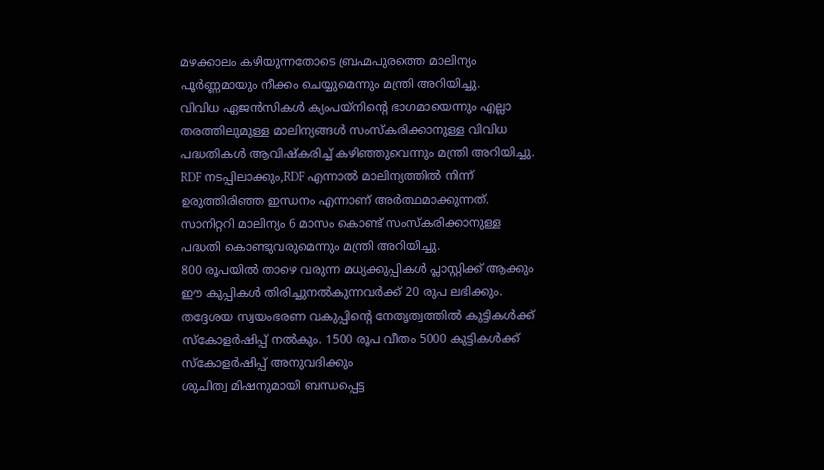മഴക്കാലം കഴിയുന്നതോടെ ബ്രഹ്മപുരത്തെ മാലിന്യം പൂർണ്ണമായും നീക്കം ചെയ്യുമെന്നും മന്ത്രി അറിയിച്ചു.
വിവിധ ഏജൻസികൾ ക്യംപയ്നിൻ്റെ ഭാഗമായെന്നും എല്ലാ തരത്തിലുമുള്ള മാലിന്യങ്ങൾ സംസ്കരിക്കാനുള്ള വിവിധ പദ്ധതികൾ ആവിഷ്കരിച്ച് കഴിഞ്ഞുവെന്നും മന്ത്രി അറിയിച്ചു. RDF നടപ്പിലാക്കും,RDF എന്നാൽ മാലിന്യത്തിൽ നിന്ന് ഉരുത്തിരിഞ്ഞ ഇന്ധനം എന്നാണ് അർത്ഥമാക്കുന്നത്. സാനിറ്ററി മാലിന്യം 6 മാസം കൊണ്ട് സംസ്കരിക്കാനുള്ള പദ്ധതി കൊണ്ടുവരുമെന്നും മന്ത്രി അറിയിച്ചു.
800 രൂപയിൽ താഴെ വരുന്ന മധ്യക്കുപ്പികൾ പ്ലാസ്റ്റിക്ക് ആക്കും ഈ കുപ്പികൾ തിരിച്ചുനൽകുന്നവർക്ക് 20 രുപ ലഭിക്കും. തദ്ദേശയ സ്വയംഭരണ വകുപ്പിൻ്റെ നേതൃത്വത്തിൽ കുട്ടികൾക്ക് സ്കോളർഷിപ്പ് നൽകും. 1500 രൂപ വീതം 5000 കുട്ടികൾക്ക് സ്കോളർഷിപ്പ് അനുവദിക്കും
ശുചിത്വ മിഷനുമായി ബന്ധപ്പെട്ട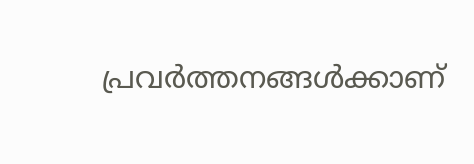പ്രവർത്തനങ്ങൾക്കാണ്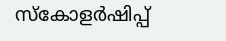സ്കോളർഷിപ്പ്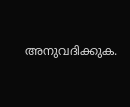അനുവദിക്കുക.